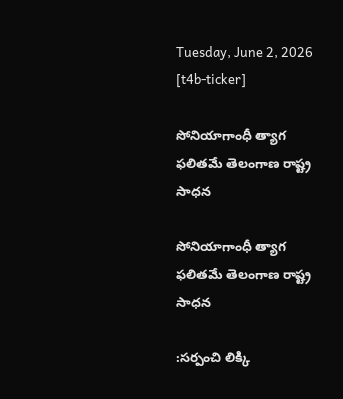Tuesday, June 2, 2026
[t4b-ticker]

సోనియాగాంధీ త్యాగ ఫలితమే తెలంగాణ రాష్ట్ర సాధన

సోనియాగాంధీ త్యాగ ఫలితమే తెలంగాణ రాష్ట్ర సాధన

:సర్పంచి లిక్కి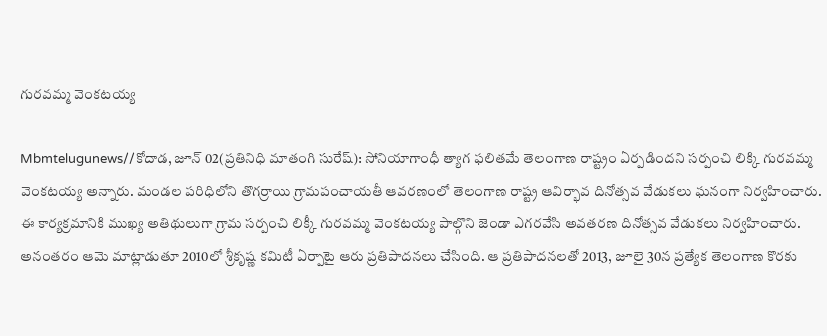గురవమ్మ వెంకటయ్య

Mbmtelugunews//కోదాడ, జూన్ 02(ప్రతినిధి మాతంగి సురేష్): సోనియాగాంధీ త్యాగ ఫలితమే తెలంగాణ రాష్ట్రం ఏర్పడిందని సర్పంచి లిక్కి గురవమ్మ వెంకటయ్య అన్నారు. మండల పరిధిలోని తొగర్రాయి గ్రామపంచాయతీ ఆవరణంలో తెలంగాణ రాష్ట్ర ఆవిర్భావ దినోత్సవ వేడుకలు ఘనంగా నిర్వహించారు. ఈ కార్యక్రమానికి ముఖ్య అతిథులుగా గ్రామ సర్పంచి లిక్కీ గురవమ్మ వెంకటయ్య పాల్గొని జెండా ఎగరవేసి అవతరణ దినోత్సవ వేడుకలు నిర్వహించారు. అనంతరం ఆమె మాట్లాడుతూ 2010లో శ్రీకృష్ణ కమిటీ ఏర్పాటై ఆరు ప్రతిపాదనలు చేసింది. ఆ ప్రతిపాదనలతో 2013, జూలై 30న ప్రత్యేక తెలంగాణ కొరకు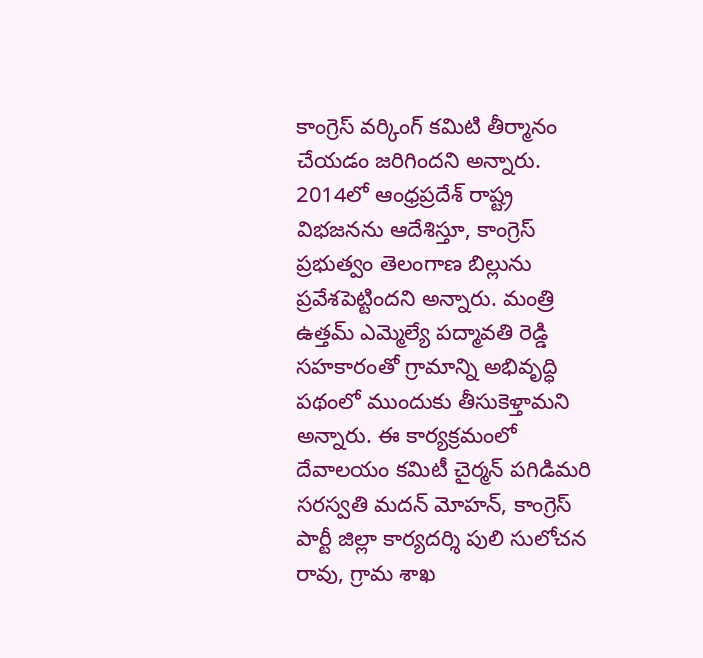కాంగ్రెస్ వర్కింగ్ కమిటి తీర్మానం చేయడం జరిగిందని అన్నారు. 2014లో ఆంధ్రప్రదేశ్ రాష్ట్ర విభజనను ఆదేశిస్తూ, కాంగ్రెస్ ప్రభుత్వం తెలంగాణ బిల్లును ప్రవేశపెట్టిందని అన్నారు. మంత్రి ఉత్తమ్ ఎమ్మెల్యే పద్మావతి రెడ్డి సహకారంతో గ్రామాన్ని అభివృద్ధి పథంలో ముందుకు తీసుకెళ్తామని అన్నారు. ఈ కార్యక్రమంలో
దేవాలయం కమిటీ చైర్మన్ పగిడిమరి సరస్వతి మదన్ మోహన్, కాంగ్రెస్ పార్టీ జిల్లా కార్యదర్శి పులి సులోచన రావు, గ్రామ శాఖ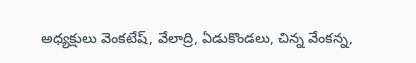అధ్యక్షులు వెంకటేష్, వేలాద్రి, ఏడుకొండలు, చిన్న వేంకన్న,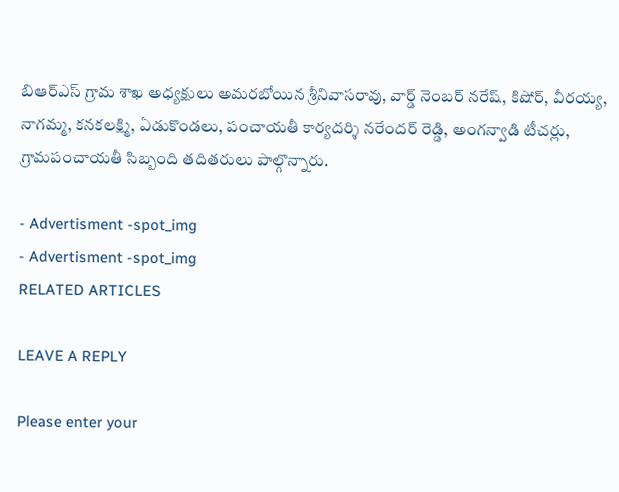బిఆర్ఎస్ గ్రామ శాఖ అధ్యక్షులు అమరబోయిన శ్రీనివాసరావు, వార్డ్ నెంబర్ నరేష్, కిషోర్, వీరయ్య, నాగమ్మ, కనకలక్ష్మి, ఏడుకొండలు, పంచాయతీ కార్యదర్శి నరేందర్ రెడ్డి, అంగన్వాడి టీచర్లు, గ్రామపంచాయతీ సిబ్బంది తదితరులు పాల్గొన్నారు.

- Advertisment -spot_img
- Advertisment -spot_img
RELATED ARTICLES

LEAVE A REPLY

Please enter your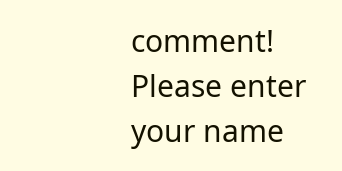comment!
Please enter your name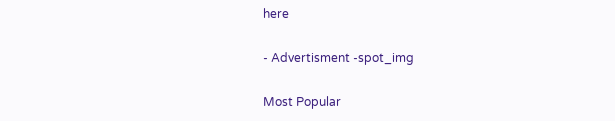here

- Advertisment -spot_img

Most Popular